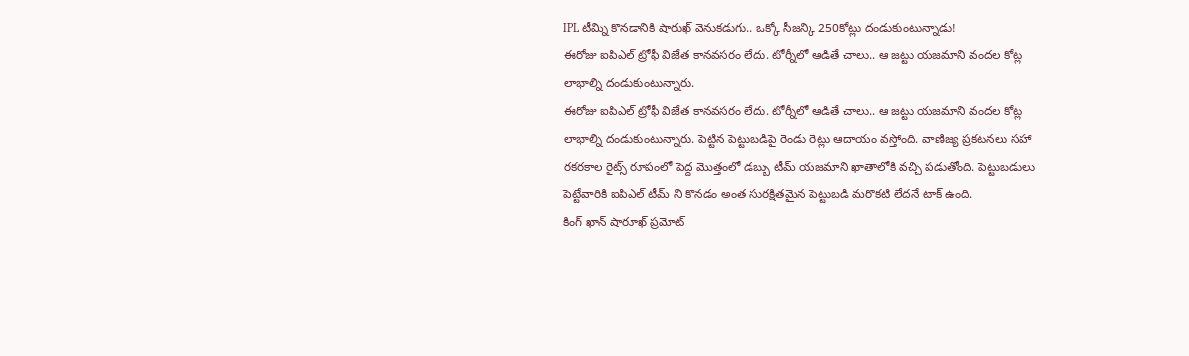IPL టీమ్ని కొనడానికి షారుఖ్ వెనుకడుగు.. ఒక్కో సీజన్కి 250కోట్లు దండుకుంటున్నాడు!
ఈరోజు ఐపిఎల్ ట్రోఫీ విజేత కానవసరం లేదు. టోర్నీలో ఆడితే చాలు.. ఆ జట్టు యజమాని వందల కోట్ల లాభాల్ని దండుకుంటున్నారు.
ఈరోజు ఐపిఎల్ ట్రోఫీ విజేత కానవసరం లేదు. టోర్నీలో ఆడితే చాలు.. ఆ జట్టు యజమాని వందల కోట్ల లాభాల్ని దండుకుంటున్నారు. పెట్టిన పెట్టుబడిపై రెండు రెట్లు ఆదాయం వస్తోంది. వాణిజ్య ప్రకటనలు సహా రకరకాల రైట్స్ రూపంలో పెద్ద మొత్తంలో డబ్బు టీమ్ యజమాని ఖాతాలోకి వచ్చి పడుతోంది. పెట్టుబడులు పెట్టేవారికి ఐపిఎల్ టీమ్ ని కొనడం అంత సురక్షితమైన పెట్టుబడి మరొకటి లేదనే టాక్ ఉంది.
కింగ్ ఖాన్ షారూఖ్ ప్రమోట్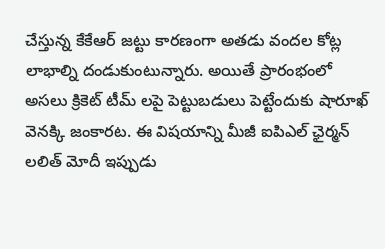చేస్తున్న కేకేఆర్ జట్టు కారణంగా అతడు వందల కోట్ల లాభాల్ని దండుకుంటున్నారు. అయితే ప్రారంభంలో అసలు క్రికెట్ టీమ్ లపై పెట్టుబడులు పెట్టేందుకు షారూఖ్ వెనక్కి జంకారట. ఈ విషయాన్ని మీజీ ఐపిఎల్ ఛైర్మన్ లలిత్ మోదీ ఇప్పుడు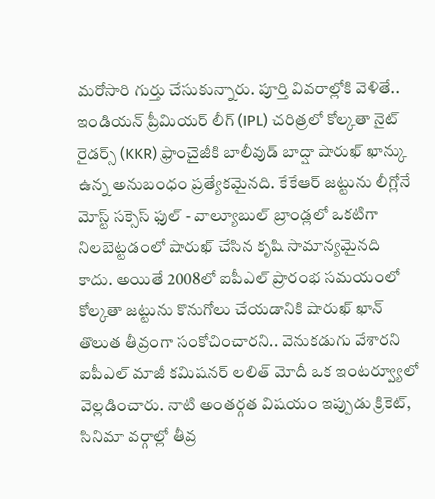మరోసారి గుర్తు చేసుకున్నారు. పూర్తి వివరాల్లోకి వెళితే..
ఇండియన్ ప్రీమియర్ లీగ్ (IPL) చరిత్రలో కోల్కతా నైట్ రైడర్స్ (KKR) ఫ్రాంచైజీకి బాలీవుడ్ బాద్షా షారుఖ్ ఖాన్కు ఉన్న అనుబంధం ప్రత్యేకమైనది. కేకేఆర్ జట్టును లీగ్లోనే మోస్ట్ సక్సెస్ ఫుల్ - వాల్యూబుల్ బ్రాండ్లలో ఒకటిగా నిలబెట్టడంలో షారుఖ్ చేసిన కృషి సామాన్యమైనది కాదు. అయితే 2008లో ఐపీఎల్ ప్రారంభ సమయంలో కోల్కతా జట్టును కొనుగోలు చేయడానికి షారుఖ్ ఖాన్ తొలుత తీవ్రంగా సంకోచించారని.. వెనుకడుగు వేశారని ఐపీఎల్ మాజీ కమిషనర్ లలిత్ మోదీ ఒక ఇంటర్వ్యూలో వెల్లడించారు. నాటి అంతర్గత విషయం ఇప్పుడు క్రికెట్, సినిమా వర్గాల్లో తీవ్ర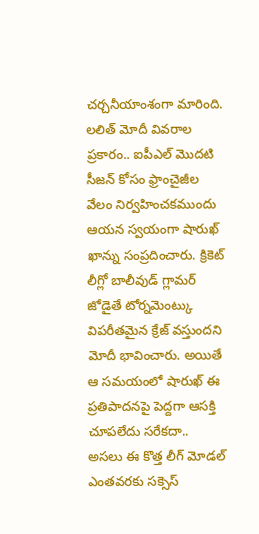చర్చనీయాంశంగా మారింది.
లలిత్ మోదీ వివరాల ప్రకారం.. ఐపీఎల్ మొదటి సీజన్ కోసం ఫ్రాంచైజీల వేలం నిర్వహించకముందు ఆయన స్వయంగా షారుఖ్ ఖాన్ను సంప్రదించారు. క్రికెట్ లీగ్లో బాలీవుడ్ గ్లామర్ జోడైతే టోర్నమెంట్కు విపరీతమైన క్రేజ్ వస్తుందని మోదీ భావించారు. అయితే ఆ సమయంలో షారుఖ్ ఈ ప్రతిపాదనపై పెద్దగా ఆసక్తి చూపలేదు సరేకదా.. అసలు ఈ కొత్త లీగ్ మోడల్ ఎంతవరకు సక్సెస్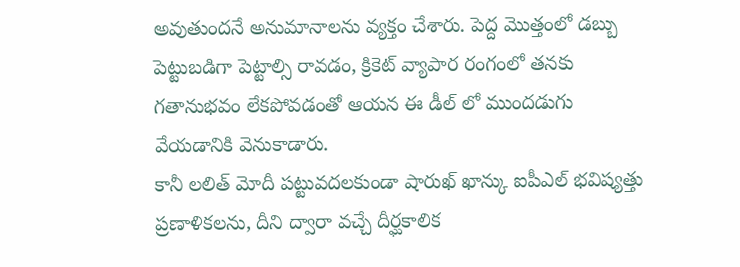అవుతుందనే అనుమానాలను వ్యక్తం చేశారు. పెద్ద మొత్తంలో డబ్బు పెట్టుబడిగా పెట్టాల్సి రావడం, క్రికెట్ వ్యాపార రంగంలో తనకు గతానుభవం లేకపోవడంతో ఆయన ఈ డీల్ లో ముందడుగు వేయడానికి వెనుకాడారు.
కానీ లలిత్ మోదీ పట్టువదలకుండా షారుఖ్ ఖాన్కు ఐపీఎల్ భవిష్యత్తు ప్రణాళికలను, దీని ద్వారా వచ్చే దీర్ఘకాలిక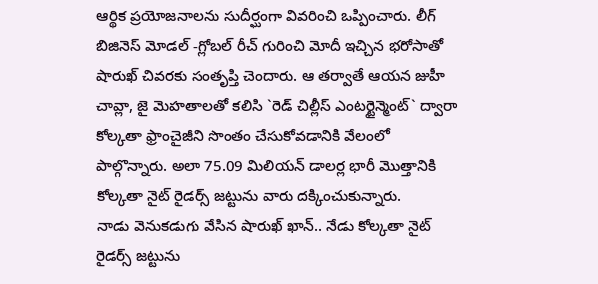ఆర్థిక ప్రయోజనాలను సుదీర్ఘంగా వివరించి ఒప్పించారు. లీగ్ బిజినెస్ మోడల్ -గ్లోబల్ రీచ్ గురించి మోదీ ఇచ్చిన భరోసాతో షారుఖ్ చివరకు సంతృప్తి చెందారు. ఆ తర్వాతే ఆయన జుహీ చావ్లా, జై మెహతాలతో కలిసి `రెడ్ చిల్లీస్ ఎంటర్టైన్మెంట్` ద్వారా కోల్కతా ఫ్రాంచైజీని సొంతం చేసుకోవడానికి వేలంలో పాల్గొన్నారు. అలా 75.09 మిలియన్ డాలర్ల భారీ మొత్తానికి కోల్కతా నైట్ రైడర్స్ జట్టును వారు దక్కించుకున్నారు.
నాడు వెనుకడుగు వేసిన షారుఖ్ ఖాన్.. నేడు కోల్కతా నైట్ రైడర్స్ జట్టును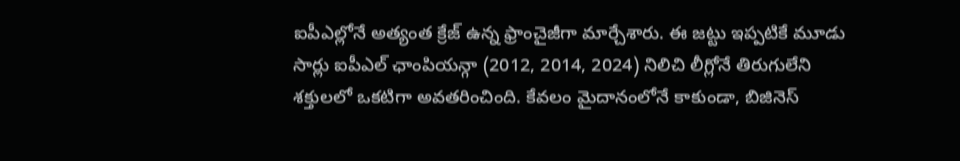ఐపీఎల్లోనే అత్యంత క్రేజ్ ఉన్న ఫ్రాంచైజీగా మార్చేశారు. ఈ జట్టు ఇప్పటికే మూడు సార్లు ఐపీఎల్ ఛాంపియన్గా (2012, 2014, 2024) నిలిచి లీగ్లోనే తిరుగులేని శక్తులలో ఒకటిగా అవతరించింది. కేవలం మైదానంలోనే కాకుండా, బిజినెస్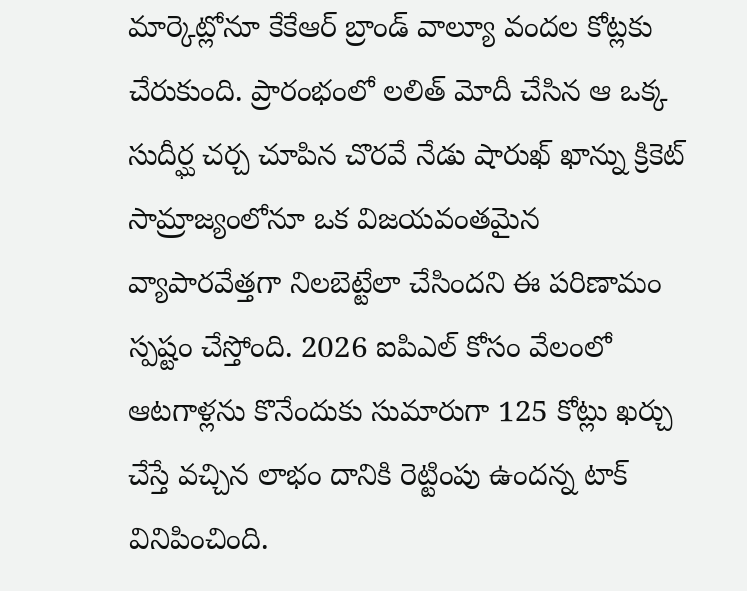మార్కెట్లోనూ కేకేఆర్ బ్రాండ్ వాల్యూ వందల కోట్లకు చేరుకుంది. ప్రారంభంలో లలిత్ మోదీ చేసిన ఆ ఒక్క సుదీర్ఘ చర్చ చూపిన చొరవే నేడు షారుఖ్ ఖాన్ను క్రికెట్ సామ్రాజ్యంలోనూ ఒక విజయవంతమైన వ్యాపారవేత్తగా నిలబెట్టేలా చేసిందని ఈ పరిణామం స్పష్టం చేస్తోంది. 2026 ఐపిఎల్ కోసం వేలంలో ఆటగాళ్లను కొనేందుకు సుమారుగా 125 కోట్లు ఖర్చు చేస్తే వచ్చిన లాభం దానికి రెట్టింపు ఉందన్న టాక్ వినిపించింది.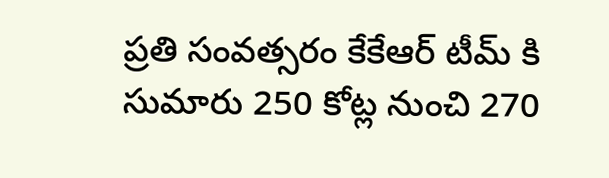ప్రతి సంవత్సరం కేకేఆర్ టీమ్ కి సుమారు 250 కోట్ల నుంచి 270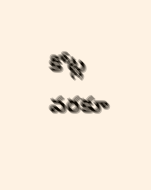కోట్ల వరకూ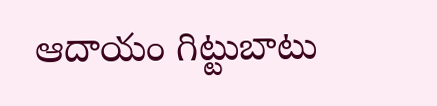ఆదాయం గిట్టుబాటు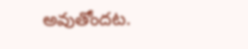అవుతోందట.